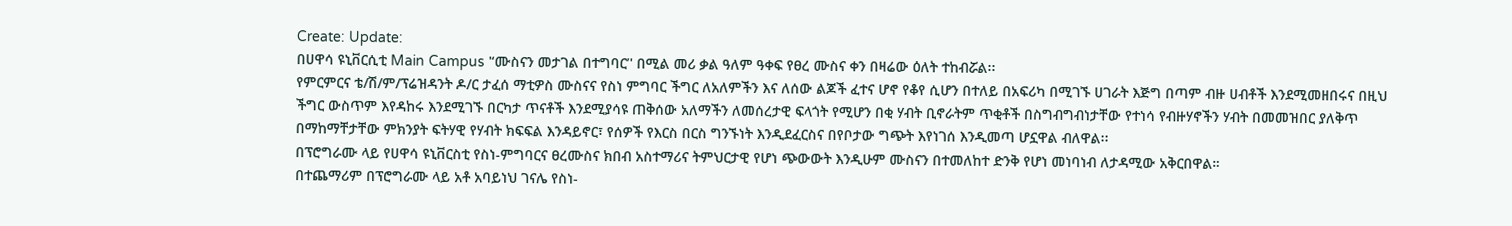Create: Update:
በሀዋሳ ዩኒቨርሲቲ Main Campus '‘ሙስናን መታገል በተግባር’' በሚል መሪ ቃል ዓለም ዓቀፍ የፀረ ሙስና ቀን በዛሬው ዕለት ተከብሯል፡፡
የምርምርና ቴ/ሽ/ም/ፕሬዝዳንት ዶ/ር ታፈሰ ማቲዎስ ሙስናና የስነ ምግባር ችግር ለአለምችን እና ለሰው ልጆች ፈተና ሆኖ የቆየ ሲሆን በተለይ በአፍሪካ በሚገኙ ሀገራት እጅግ በጣም ብዙ ሀብቶች እንደሚመዘበሩና በዚህ ችግር ውስጥም እየዳከሩ እንደሚገኙ በርካታ ጥናቶች እንደሚያሳዩ ጠቅሰው አለማችን ለመሰረታዊ ፍላጎት የሚሆን በቂ ሃብት ቢኖራትም ጥቂቶች በስግብግብነታቸው የተነሳ የብዙሃኖችን ሃብት በመመዝበር ያለቅጥ በማከማቸታቸው ምክንያት ፍትሃዊ የሃብት ክፍፍል እንዳይኖር፣ የሰዎች የእርስ በርስ ግንኙነት እንዲደፈርስና በየቦታው ግጭት እየነገሰ እንዲመጣ ሆኗዋል ብለዋል፡፡
በፕሮግራሙ ላይ የሀዋሳ ዩኒቨርስቲ የስነ-ምግባርና ፀረሙስና ክበብ አስተማሪና ትምህርታዊ የሆነ ጭውውት እንዲሁም ሙስናን በተመለከተ ድንቅ የሆነ መነባነብ ለታዳሚው አቅርበዋል።
በተጨማሪም በፕሮግራሙ ላይ አቶ አባይነህ ገናሌ የስነ-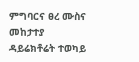ምግባርና ፀረ ሙስና መከታተያ ዳይሬክቶሬት ተወካይ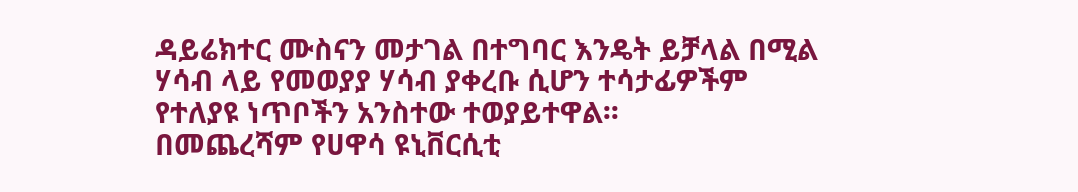ዳይሬክተር ሙስናን መታገል በተግባር እንዴት ይቻላል በሚል ሃሳብ ላይ የመወያያ ሃሳብ ያቀረቡ ሲሆን ተሳታፊዎችም የተለያዩ ነጥቦችን አንስተው ተወያይተዋል፡፡
በመጨረሻም የሀዋሳ ዩኒቨርሲቲ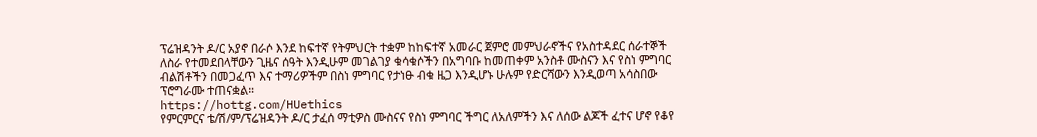ፕሬዝዳንት ዶ/ር አያኖ በራሶ እንደ ከፍተኛ የትምህርት ተቋም ከከፍተኛ አመራር ጀምሮ መምህራኖችና የአስተዳደር ሰራተኞች ለስራ የተመደበላቸውን ጊዜና ሰዓት እንዲሁም መገልገያ ቁሳቁሶችን በአግባቡ ከመጠቀም አንስቶ ሙስናን እና የስነ ምግባር ብልሽቶችን በመጋፈጥ እና ተማሪዎችም በስነ ምግባር የታነፁ ብቁ ዜጋ እንዲሆኑ ሁሉም የድርሻውን እንዲወጣ አሳስበው ፕሮግራሙ ተጠናቋል።
https://hottg.com/HUethics
የምርምርና ቴ/ሽ/ም/ፕሬዝዳንት ዶ/ር ታፈሰ ማቲዎስ ሙስናና የስነ ምግባር ችግር ለአለምችን እና ለሰው ልጆች ፈተና ሆኖ የቆየ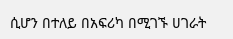ሲሆን በተለይ በአፍሪካ በሚገኙ ሀገራት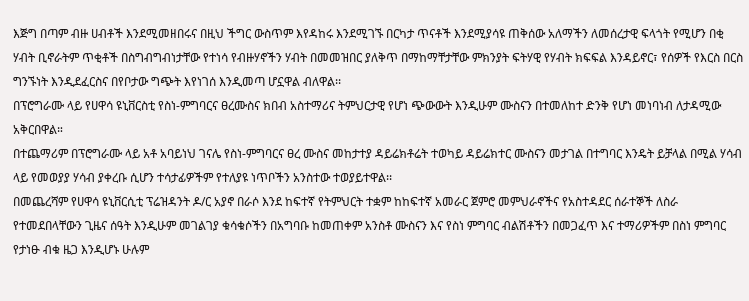እጅግ በጣም ብዙ ሀብቶች እንደሚመዘበሩና በዚህ ችግር ውስጥም እየዳከሩ እንደሚገኙ በርካታ ጥናቶች እንደሚያሳዩ ጠቅሰው አለማችን ለመሰረታዊ ፍላጎት የሚሆን በቂ ሃብት ቢኖራትም ጥቂቶች በስግብግብነታቸው የተነሳ የብዙሃኖችን ሃብት በመመዝበር ያለቅጥ በማከማቸታቸው ምክንያት ፍትሃዊ የሃብት ክፍፍል እንዳይኖር፣ የሰዎች የእርስ በርስ ግንኙነት እንዲደፈርስና በየቦታው ግጭት እየነገሰ እንዲመጣ ሆኗዋል ብለዋል፡፡
በፕሮግራሙ ላይ የሀዋሳ ዩኒቨርስቲ የስነ-ምግባርና ፀረሙስና ክበብ አስተማሪና ትምህርታዊ የሆነ ጭውውት እንዲሁም ሙስናን በተመለከተ ድንቅ የሆነ መነባነብ ለታዳሚው አቅርበዋል።
በተጨማሪም በፕሮግራሙ ላይ አቶ አባይነህ ገናሌ የስነ-ምግባርና ፀረ ሙስና መከታተያ ዳይሬክቶሬት ተወካይ ዳይሬክተር ሙስናን መታገል በተግባር እንዴት ይቻላል በሚል ሃሳብ ላይ የመወያያ ሃሳብ ያቀረቡ ሲሆን ተሳታፊዎችም የተለያዩ ነጥቦችን አንስተው ተወያይተዋል፡፡
በመጨረሻም የሀዋሳ ዩኒቨርሲቲ ፕሬዝዳንት ዶ/ር አያኖ በራሶ እንደ ከፍተኛ የትምህርት ተቋም ከከፍተኛ አመራር ጀምሮ መምህራኖችና የአስተዳደር ሰራተኞች ለስራ የተመደበላቸውን ጊዜና ሰዓት እንዲሁም መገልገያ ቁሳቁሶችን በአግባቡ ከመጠቀም አንስቶ ሙስናን እና የስነ ምግባር ብልሽቶችን በመጋፈጥ እና ተማሪዎችም በስነ ምግባር የታነፁ ብቁ ዜጋ እንዲሆኑ ሁሉም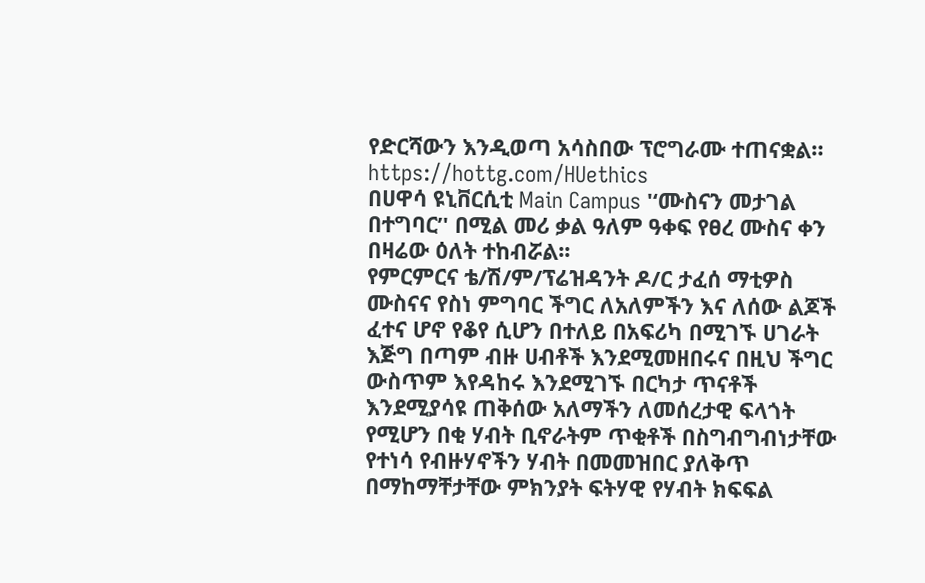የድርሻውን እንዲወጣ አሳስበው ፕሮግራሙ ተጠናቋል።
https://hottg.com/HUethics
በሀዋሳ ዩኒቨርሲቲ Main Campus '‘ሙስናን መታገል በተግባር’' በሚል መሪ ቃል ዓለም ዓቀፍ የፀረ ሙስና ቀን በዛሬው ዕለት ተከብሯል፡፡
የምርምርና ቴ/ሽ/ም/ፕሬዝዳንት ዶ/ር ታፈሰ ማቲዎስ ሙስናና የስነ ምግባር ችግር ለአለምችን እና ለሰው ልጆች ፈተና ሆኖ የቆየ ሲሆን በተለይ በአፍሪካ በሚገኙ ሀገራት እጅግ በጣም ብዙ ሀብቶች እንደሚመዘበሩና በዚህ ችግር ውስጥም እየዳከሩ እንደሚገኙ በርካታ ጥናቶች እንደሚያሳዩ ጠቅሰው አለማችን ለመሰረታዊ ፍላጎት የሚሆን በቂ ሃብት ቢኖራትም ጥቂቶች በስግብግብነታቸው የተነሳ የብዙሃኖችን ሃብት በመመዝበር ያለቅጥ በማከማቸታቸው ምክንያት ፍትሃዊ የሃብት ክፍፍል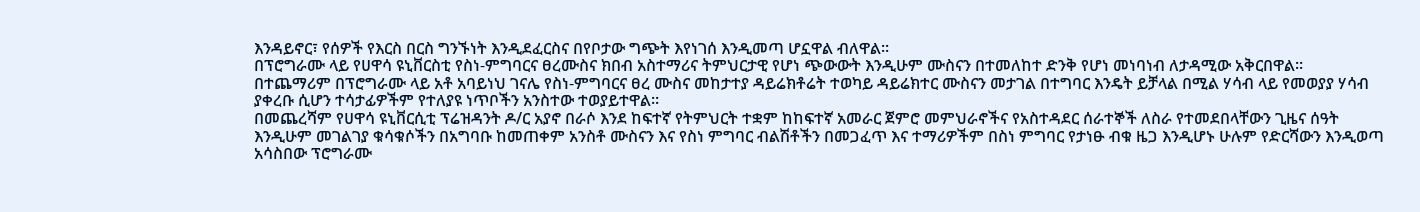እንዳይኖር፣ የሰዎች የእርስ በርስ ግንኙነት እንዲደፈርስና በየቦታው ግጭት እየነገሰ እንዲመጣ ሆኗዋል ብለዋል፡፡
በፕሮግራሙ ላይ የሀዋሳ ዩኒቨርስቲ የስነ-ምግባርና ፀረሙስና ክበብ አስተማሪና ትምህርታዊ የሆነ ጭውውት እንዲሁም ሙስናን በተመለከተ ድንቅ የሆነ መነባነብ ለታዳሚው አቅርበዋል።
በተጨማሪም በፕሮግራሙ ላይ አቶ አባይነህ ገናሌ የስነ-ምግባርና ፀረ ሙስና መከታተያ ዳይሬክቶሬት ተወካይ ዳይሬክተር ሙስናን መታገል በተግባር እንዴት ይቻላል በሚል ሃሳብ ላይ የመወያያ ሃሳብ ያቀረቡ ሲሆን ተሳታፊዎችም የተለያዩ ነጥቦችን አንስተው ተወያይተዋል፡፡
በመጨረሻም የሀዋሳ ዩኒቨርሲቲ ፕሬዝዳንት ዶ/ር አያኖ በራሶ እንደ ከፍተኛ የትምህርት ተቋም ከከፍተኛ አመራር ጀምሮ መምህራኖችና የአስተዳደር ሰራተኞች ለስራ የተመደበላቸውን ጊዜና ሰዓት እንዲሁም መገልገያ ቁሳቁሶችን በአግባቡ ከመጠቀም አንስቶ ሙስናን እና የስነ ምግባር ብልሽቶችን በመጋፈጥ እና ተማሪዎችም በስነ ምግባር የታነፁ ብቁ ዜጋ እንዲሆኑ ሁሉም የድርሻውን እንዲወጣ አሳስበው ፕሮግራሙ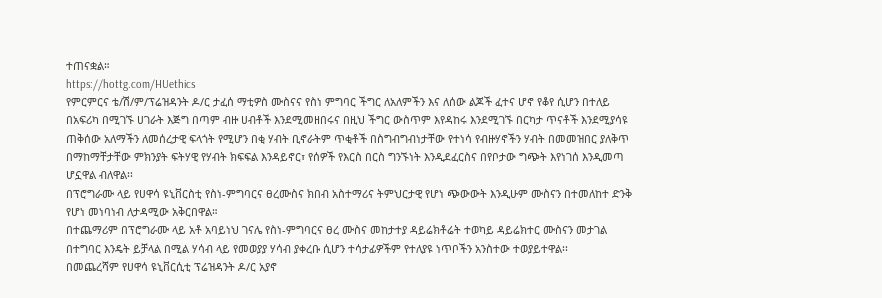ተጠናቋል።
https://hottg.com/HUethics
የምርምርና ቴ/ሽ/ም/ፕሬዝዳንት ዶ/ር ታፈሰ ማቲዎስ ሙስናና የስነ ምግባር ችግር ለአለምችን እና ለሰው ልጆች ፈተና ሆኖ የቆየ ሲሆን በተለይ በአፍሪካ በሚገኙ ሀገራት እጅግ በጣም ብዙ ሀብቶች እንደሚመዘበሩና በዚህ ችግር ውስጥም እየዳከሩ እንደሚገኙ በርካታ ጥናቶች እንደሚያሳዩ ጠቅሰው አለማችን ለመሰረታዊ ፍላጎት የሚሆን በቂ ሃብት ቢኖራትም ጥቂቶች በስግብግብነታቸው የተነሳ የብዙሃኖችን ሃብት በመመዝበር ያለቅጥ በማከማቸታቸው ምክንያት ፍትሃዊ የሃብት ክፍፍል እንዳይኖር፣ የሰዎች የእርስ በርስ ግንኙነት እንዲደፈርስና በየቦታው ግጭት እየነገሰ እንዲመጣ ሆኗዋል ብለዋል፡፡
በፕሮግራሙ ላይ የሀዋሳ ዩኒቨርስቲ የስነ-ምግባርና ፀረሙስና ክበብ አስተማሪና ትምህርታዊ የሆነ ጭውውት እንዲሁም ሙስናን በተመለከተ ድንቅ የሆነ መነባነብ ለታዳሚው አቅርበዋል።
በተጨማሪም በፕሮግራሙ ላይ አቶ አባይነህ ገናሌ የስነ-ምግባርና ፀረ ሙስና መከታተያ ዳይሬክቶሬት ተወካይ ዳይሬክተር ሙስናን መታገል በተግባር እንዴት ይቻላል በሚል ሃሳብ ላይ የመወያያ ሃሳብ ያቀረቡ ሲሆን ተሳታፊዎችም የተለያዩ ነጥቦችን አንስተው ተወያይተዋል፡፡
በመጨረሻም የሀዋሳ ዩኒቨርሲቲ ፕሬዝዳንት ዶ/ር አያኖ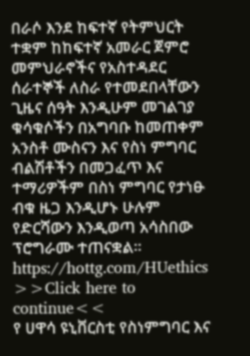በራሶ እንደ ከፍተኛ የትምህርት ተቋም ከከፍተኛ አመራር ጀምሮ መምህራኖችና የአስተዳደር ሰራተኞች ለስራ የተመደበላቸውን ጊዜና ሰዓት እንዲሁም መገልገያ ቁሳቁሶችን በአግባቡ ከመጠቀም አንስቶ ሙስናን እና የስነ ምግባር ብልሽቶችን በመጋፈጥ እና ተማሪዎችም በስነ ምግባር የታነፁ ብቁ ዜጋ እንዲሆኑ ሁሉም የድርሻውን እንዲወጣ አሳስበው ፕሮግራሙ ተጠናቋል።
https://hottg.com/HUethics
>>Click here to continue<<
የ ሀዋሳ ዩኒቨርስቲ የስነምግባር እና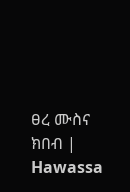ፀረ ሙስና ክበብ | Hawassa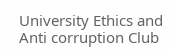University Ethics and Anti corruption Club